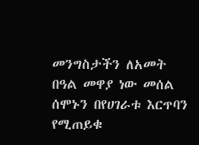መንግስታችን ለአመት በዓል መዋያ ነው መሰል ሰሞኑን በየሀገራቱ እርጥባን የሚጠይቁ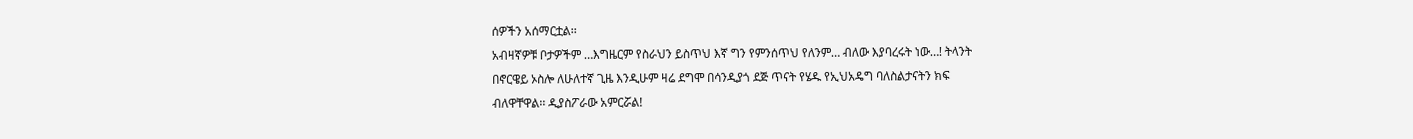ሰዎችን አሰማርቷል፡፡
አብዛኛዎቹ ቦታዎችም …እግዜርም የስራህን ይስጥህ እኛ ግን የምንሰጥህ የለንም… ብለው እያባረሩት ነው…! ትላንት
በኖርዌይ ኦስሎ ለሁለተኛ ጊዜ እንዲሁም ዛሬ ደግሞ በሳንዲያጎ ደጅ ጥናት የሄዱ የኢህአዴግ ባለስልታናትን ክፍ
ብለዋቸዋል፡፡ ዲያስፖራው አምርሯል!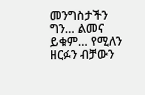መንግስታችን ግን… ልመና ይቁም… የሚለን ዘርፉን ብቻውን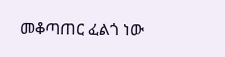መቆጣጠር ፈልጎ ነው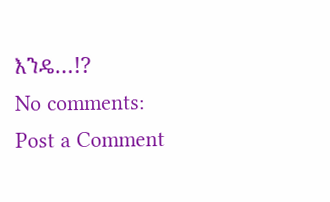እንዴ…!?
No comments:
Post a Comment